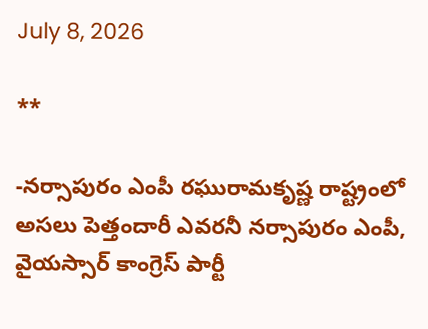July 8, 2026

**

-నర్సాపురం ఎంపీ రఘురామకృష్ణ రాష్ట్రంలో అసలు పెత్తందారీ ఎవరనీ నర్సాపురం ఎంపీ, వైయస్సార్ కాంగ్రెస్ పార్టీ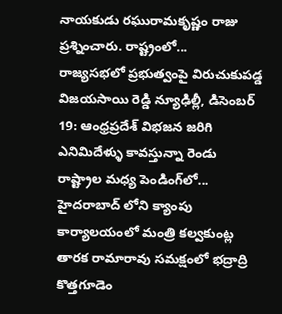నాయకుడు రఘురామకృష్ణం రాజు ప్రశ్నించారు. రాష్ట్రంలో...
రాజ్యసభలో ప్రభుత్వంపై విరుచుకుపడ్డ విజయసాయి రెడ్డి న్యూఢిల్లీ, డిసెంబర్ 19: ఆంధ్రప్రదేశ్‌ విభజన జరిగి ఎనిమిదేళ్ళు కావస్తున్నా రెండు రాష్ట్రాల మధ్య పెండింగ్‌లో...
హైదరాబాద్ లోని క్యాంపు కార్యాలయంలో మంత్రి కల్వకుంట్ల తారక రామారావు సమక్షంలో భద్రాద్రి కొత్తగూడెం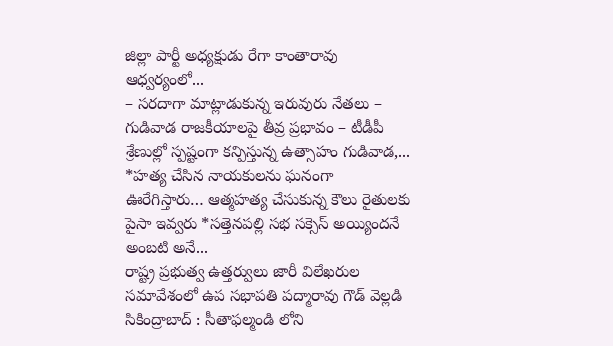జిల్లా పార్టీ అధ్యక్షుడు రేగా కాంతారావు ఆధ్వర్యంలో...
– సరదాగా మాట్లాడుకున్న ఇరువురు నేతలు – గుడివాడ రాజకీయాలపై తీవ్ర ప్రభావం – టీడీపీ శ్రేణుల్లో స్పష్టంగా కన్పిస్తున్న ఉత్సాహం గుడివాడ,...
*హత్య చేసిన నాయకులను ఘనంగా ఊరేగిస్తారు… ఆత్మహత్య చేసుకున్న కౌలు రైతులకు పైసా ఇవ్వరు *సత్తెనపల్లి సభ సక్సెస్ అయ్యిందనే అంబటి అనే...
రాష్ట్ర ప్రభుత్వ ఉత్తర్వులు జారీ విలేఖరుల సమావేశంలో ఉప సభాపతి పద్మారావు గౌడ్ వెల్లడి సికింద్రాబాద్ : సీతాఫల్మండి లోని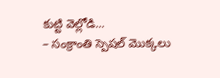కుట్టి వెల్లోడి...
– సంక్రాంతి స్పెషల్ మొక్కలు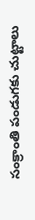సంక్రాంతి పండుగకు చుట్టాలు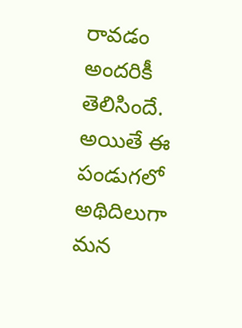రావడం అందరికీ తెలిసిందే. అయితే ఈ పండుగలో అథిదిలుగా మన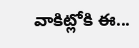వాకిట్లోకి ఈ...